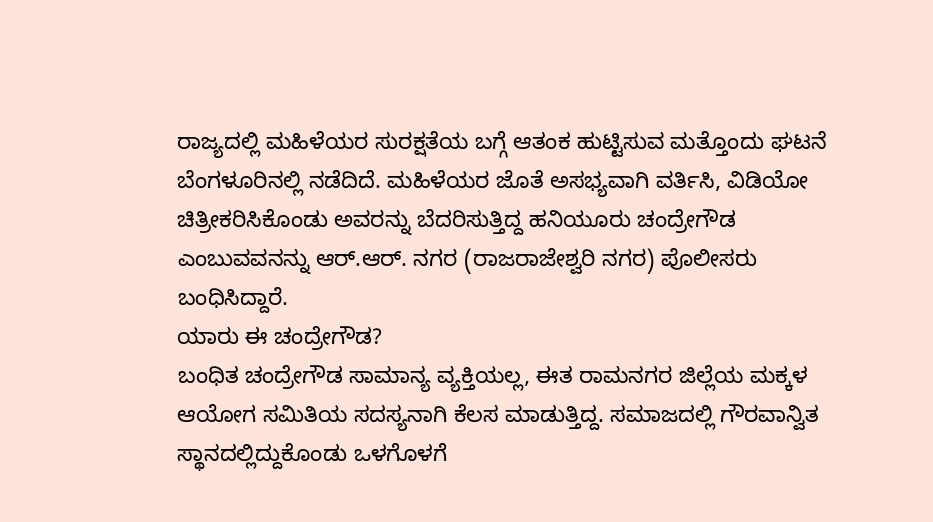ರಾಜ್ಯದಲ್ಲಿ ಮಹಿಳೆಯರ ಸುರಕ್ಷತೆಯ ಬಗ್ಗೆ ಆತಂಕ ಹುಟ್ಟಿಸುವ ಮತ್ತೊಂದು ಘಟನೆ ಬೆಂಗಳೂರಿನಲ್ಲಿ ನಡೆದಿದೆ. ಮಹಿಳೆಯರ ಜೊತೆ ಅಸಭ್ಯವಾಗಿ ವರ್ತಿಸಿ, ವಿಡಿಯೋ ಚಿತ್ರೀಕರಿಸಿಕೊಂಡು ಅವರನ್ನು ಬೆದರಿಸುತ್ತಿದ್ದ ಹನಿಯೂರು ಚಂದ್ರೇಗೌಡ ಎಂಬುವವನನ್ನು ಆರ್.ಆರ್. ನಗರ (ರಾಜರಾಜೇಶ್ವರಿ ನಗರ) ಪೊಲೀಸರು ಬಂಧಿಸಿದ್ದಾರೆ.
ಯಾರು ಈ ಚಂದ್ರೇಗೌಡ?
ಬಂಧಿತ ಚಂದ್ರೇಗೌಡ ಸಾಮಾನ್ಯ ವ್ಯಕ್ತಿಯಲ್ಲ, ಈತ ರಾಮನಗರ ಜಿಲ್ಲೆಯ ಮಕ್ಕಳ ಆಯೋಗ ಸಮಿತಿಯ ಸದಸ್ಯನಾಗಿ ಕೆಲಸ ಮಾಡುತ್ತಿದ್ದ. ಸಮಾಜದಲ್ಲಿ ಗೌರವಾನ್ವಿತ ಸ್ಥಾನದಲ್ಲಿದ್ದುಕೊಂಡು ಒಳಗೊಳಗೆ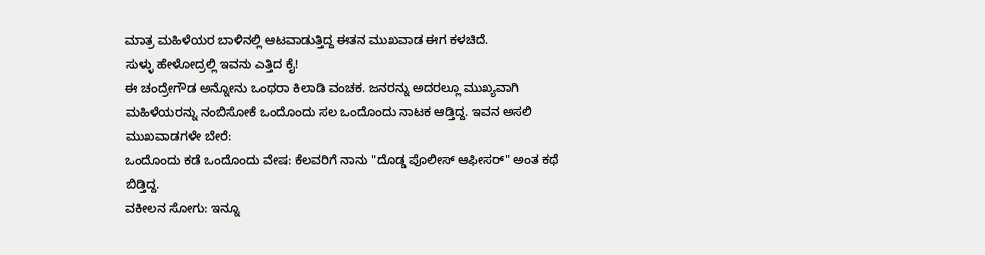ಮಾತ್ರ ಮಹಿಳೆಯರ ಬಾಳಿನಲ್ಲಿ ಆಟವಾಡುತ್ತಿದ್ದ ಈತನ ಮುಖವಾಡ ಈಗ ಕಳಚಿದೆ.
ಸುಳ್ಳು ಹೇಳೋದ್ರಲ್ಲಿ ಇವನು ಎತ್ತಿದ ಕೈ!
ಈ ಚಂದ್ರೇಗೌಡ ಅನ್ನೋನು ಒಂಥರಾ ಕಿಲಾಡಿ ವಂಚಕ. ಜನರನ್ನು ಅದರಲ್ಲೂ ಮುಖ್ಯವಾಗಿ ಮಹಿಳೆಯರನ್ನು ನಂಬಿಸೋಕೆ ಒಂದೊಂದು ಸಲ ಒಂದೊಂದು ನಾಟಕ ಆಡ್ತಿದ್ದ. ಇವನ ಅಸಲಿ ಮುಖವಾಡಗಳೇ ಬೇರೆ:
ಒಂದೊಂದು ಕಡೆ ಒಂದೊಂದು ವೇಷ: ಕೆಲವರಿಗೆ ನಾನು "ದೊಡ್ಡ ಪೊಲೀಸ್ ಆಫೀಸರ್" ಅಂತ ಕಥೆ ಬಿಡ್ತಿದ್ದ.
ವಕೀಲನ ಸೋಗು: ಇನ್ನೂ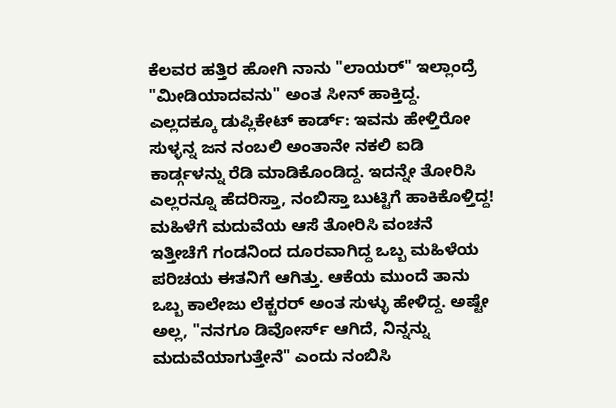ಕೆಲವರ ಹತ್ತಿರ ಹೋಗಿ ನಾನು "ಲಾಯರ್" ಇಲ್ಲಾಂದ್ರೆ "ಮೀಡಿಯಾದವನು" ಅಂತ ಸೀನ್ ಹಾಕ್ತಿದ್ದ.
ಎಲ್ಲದಕ್ಕೂ ಡುಪ್ಲಿಕೇಟ್ ಕಾರ್ಡ್: ಇವನು ಹೇಳ್ತಿರೋ ಸುಳ್ಳನ್ನ ಜನ ನಂಬಲಿ ಅಂತಾನೇ ನಕಲಿ ಐಡಿ ಕಾರ್ಡ್ಗಳನ್ನು ರೆಡಿ ಮಾಡಿಕೊಂಡಿದ್ದ. ಇದನ್ನೇ ತೋರಿಸಿ ಎಲ್ಲರನ್ನೂ ಹೆದರಿಸ್ತಾ, ನಂಬಿಸ್ತಾ ಬುಟ್ಟಿಗೆ ಹಾಕಿಕೊಳ್ತಿದ್ದ!
ಮಹಿಳೆಗೆ ಮದುವೆಯ ಆಸೆ ತೋರಿಸಿ ವಂಚನೆ
ಇತ್ತೀಚೆಗೆ ಗಂಡನಿಂದ ದೂರವಾಗಿದ್ದ ಒಬ್ಬ ಮಹಿಳೆಯ ಪರಿಚಯ ಈತನಿಗೆ ಆಗಿತ್ತು. ಆಕೆಯ ಮುಂದೆ ತಾನು ಒಬ್ಬ ಕಾಲೇಜು ಲೆಕ್ಚರರ್ ಅಂತ ಸುಳ್ಳು ಹೇಳಿದ್ದ. ಅಷ್ಟೇ ಅಲ್ಲ, "ನನಗೂ ಡಿವೋರ್ಸ್ ಆಗಿದೆ, ನಿನ್ನನ್ನು ಮದುವೆಯಾಗುತ್ತೇನೆ" ಎಂದು ನಂಬಿಸಿ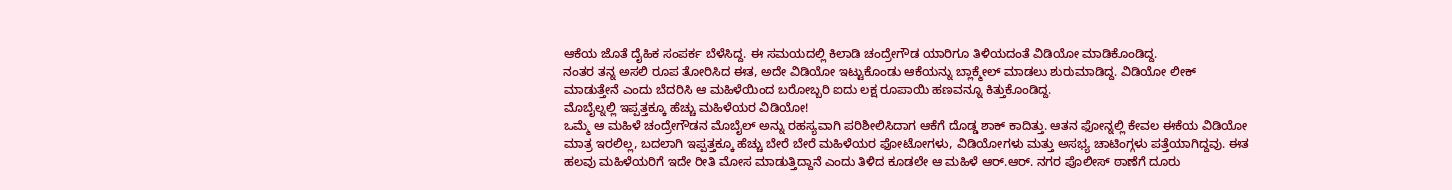ಆಕೆಯ ಜೊತೆ ದೈಹಿಕ ಸಂಪರ್ಕ ಬೆಳೆಸಿದ್ದ. ಈ ಸಮಯದಲ್ಲಿ ಕಿಲಾಡಿ ಚಂದ್ರೇಗೌಡ ಯಾರಿಗೂ ತಿಳಿಯದಂತೆ ವಿಡಿಯೋ ಮಾಡಿಕೊಂಡಿದ್ದ.
ನಂತರ ತನ್ನ ಅಸಲಿ ರೂಪ ತೋರಿಸಿದ ಈತ, ಅದೇ ವಿಡಿಯೋ ಇಟ್ಟುಕೊಂಡು ಆಕೆಯನ್ನು ಬ್ಲಾಕ್ಮೇಲ್ ಮಾಡಲು ಶುರುಮಾಡಿದ್ದ. ವಿಡಿಯೋ ಲೀಕ್ ಮಾಡುತ್ತೇನೆ ಎಂದು ಬೆದರಿಸಿ ಆ ಮಹಿಳೆಯಿಂದ ಬರೋಬ್ಬರಿ ಐದು ಲಕ್ಷ ರೂಪಾಯಿ ಹಣವನ್ನೂ ಕಿತ್ತುಕೊಂಡಿದ್ದ.
ಮೊಬೈಲ್ನಲ್ಲಿ ಇಪ್ಪತ್ತಕ್ಕೂ ಹೆಚ್ಚು ಮಹಿಳೆಯರ ವಿಡಿಯೋ!
ಒಮ್ಮೆ ಆ ಮಹಿಳೆ ಚಂದ್ರೇಗೌಡನ ಮೊಬೈಲ್ ಅನ್ನು ರಹಸ್ಯವಾಗಿ ಪರಿಶೀಲಿಸಿದಾಗ ಆಕೆಗೆ ದೊಡ್ಡ ಶಾಕ್ ಕಾದಿತ್ತು. ಆತನ ಫೋನ್ನಲ್ಲಿ ಕೇವಲ ಈಕೆಯ ವಿಡಿಯೋ ಮಾತ್ರ ಇರಲಿಲ್ಲ, ಬದಲಾಗಿ ಇಪ್ಪತ್ತಕ್ಕೂ ಹೆಚ್ಚು ಬೇರೆ ಬೇರೆ ಮಹಿಳೆಯರ ಫೋಟೋಗಳು, ವಿಡಿಯೋಗಳು ಮತ್ತು ಅಸಭ್ಯ ಚಾಟಿಂಗ್ಗಳು ಪತ್ತೆಯಾಗಿದ್ದವು. ಈತ ಹಲವು ಮಹಿಳೆಯರಿಗೆ ಇದೇ ರೀತಿ ಮೋಸ ಮಾಡುತ್ತಿದ್ದಾನೆ ಎಂದು ತಿಳಿದ ಕೂಡಲೇ ಆ ಮಹಿಳೆ ಆರ್.ಆರ್. ನಗರ ಪೊಲೀಸ್ ಠಾಣೆಗೆ ದೂರು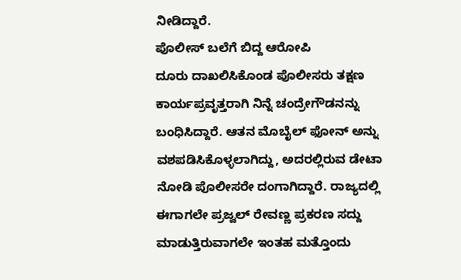ನೀಡಿದ್ದಾರೆ.
ಪೊಲೀಸ್ ಬಲೆಗೆ ಬಿದ್ದ ಆರೋಪಿ
ದೂರು ದಾಖಲಿಸಿಕೊಂಡ ಪೊಲೀಸರು ತಕ್ಷಣ ಕಾರ್ಯಪ್ರವೃತ್ತರಾಗಿ ನಿನ್ನೆ ಚಂದ್ರೇಗೌಡನನ್ನು ಬಂಧಿಸಿದ್ದಾರೆ. ಆತನ ಮೊಬೈಲ್ ಫೋನ್ ಅನ್ನು ವಶಪಡಿಸಿಕೊಳ್ಳಲಾಗಿದ್ದು, ಅದರಲ್ಲಿರುವ ಡೇಟಾ ನೋಡಿ ಪೊಲೀಸರೇ ದಂಗಾಗಿದ್ದಾರೆ. ರಾಜ್ಯದಲ್ಲಿ ಈಗಾಗಲೇ ಪ್ರಜ್ವಲ್ ರೇವಣ್ಣ ಪ್ರಕರಣ ಸದ್ದು ಮಾಡುತ್ತಿರುವಾಗಲೇ ಇಂತಹ ಮತ್ತೊಂದು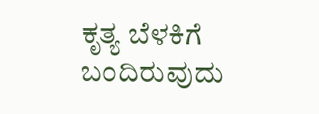ಕೃತ್ಯ ಬೆಳಕಿಗೆ ಬಂದಿರುವುದು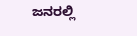ಜನರಲ್ಲಿ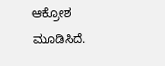ಆಕ್ರೋಶ ಮೂಡಿಸಿದೆ.